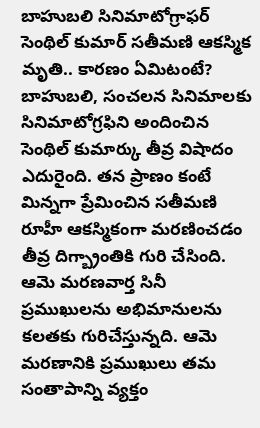బాహుబలి సినిమాటోగ్రాఫర్ సెంథిల్ కుమార్ సతీమణి ఆకస్మిక మృతి.. కారణం ఏమిటంటే?
బాహుబలి, సంచలన సినిమాలకు సినిమాటోగ్రఫిని అందించిన సెంథిల్ కుమార్కు తీవ్ర విషాదం ఎదురైంది. తన ప్రాణం కంటే మిన్నగా ప్రేమించిన సతీమణి రూహీ ఆకస్మికంగా మరణించడం తీవ్ర దిగ్బ్రాంతికి గురి చేసింది. ఆమె మరణవార్త సినీ ప్రముఖులను అభిమానులను కలతకు గురిచేస్తున్నది. ఆమె మరణానికి ప్రముఖులు తమ సంతాపాన్ని వ్యక్తం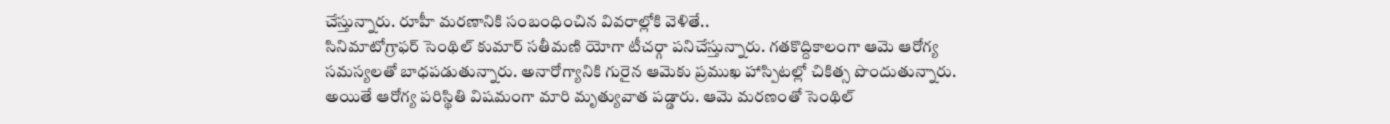చేస్తున్నారు. రూహీ మరణానికి సంబంధించిన వివరాల్లోకి వెళితే..
సినిమాటోగ్రాఫర్ సెంథిల్ కుమార్ సతీమణి యోగా టీచర్గా పనిచేస్తున్నారు. గతకొద్దికాలంగా ఆమె ఆరోగ్య సమస్యలతో బాధపడుతున్నారు. అనారోగ్యానికి గురైన ఆమెకు ప్రముఖ హాస్పిటల్లో చికిత్స పొందుతున్నారు. అయితే ఆరోగ్య పరిస్థితి విషమంగా మారి మృత్యువాత పడ్డారు. ఆమె మరణంతో సెంథిల్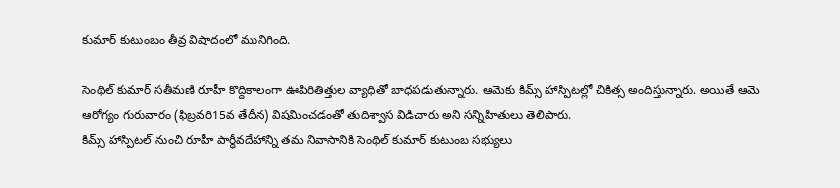కుమార్ కుటుంబం తీవ్ర విషాదంలో మునిగింది.

సెంథిల్ కుమార్ సతీమణి రూహీ కొద్దికాలంగా ఊపిరితిత్తుల వ్యాధితో బాధపడుతున్నారు. ఆమెకు కిమ్స్ హాస్పిటల్లో చికిత్స అందిస్తున్నారు. అయితే ఆమె ఆరోగ్యం గురువారం (ఫిబ్రవరి15వ తేదీన) విషమించడంతో తుదిశ్వాస విడిచారు అని సన్నిహితులు తెలిపారు.
కిమ్స్ హాస్పిటల్ నుంచి రూహీ పార్థీవదేహాన్ని తమ నివాసానికి సెంథిల్ కుమార్ కుటుంబ సభ్యులు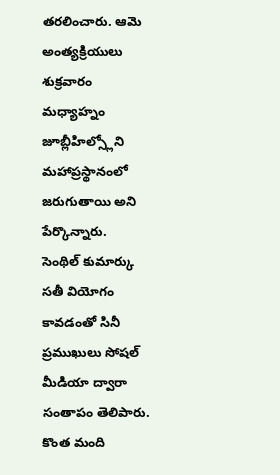తరలించారు. ఆమె అంత్యక్రియులు శుక్రవారం మధ్యాహ్నం జూబ్లీహిల్స్లోని మహాప్రస్థానంలో జరుగుతాయి అని పేర్కొన్నారు.
సెంథిల్ కుమార్కు సతీ వియోగం కావడంతో సినీ ప్రముఖులు సోషల్ మీడియా ద్వారా సంతాపం తెలిపారు. కొంత మంది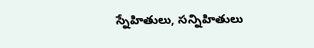స్నేహితులు, సన్నిహితులు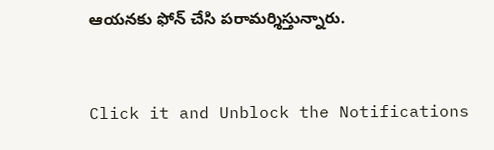ఆయనకు ఫోన్ చేసి పరామర్శిస్తున్నారు.


Click it and Unblock the Notifications